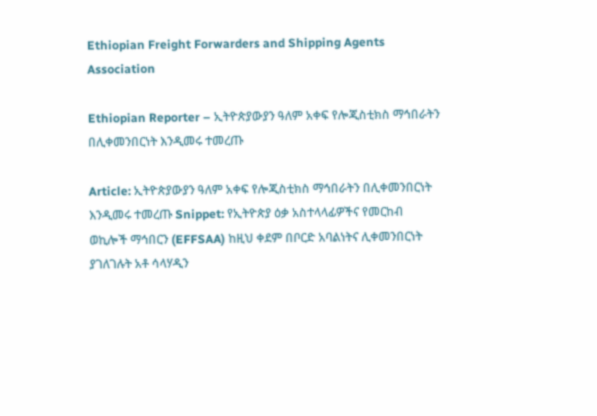Ethiopian Freight Forwarders and Shipping Agents Association

Ethiopian Reporter – ኢትዮጵያውያን ዓለም አቀፍ የሎጂስቲክስ ማኅበራትን በሊቀመንበርነት እንዲመሩ ተመረጡ

Article: ኢትዮጵያውያን ዓለም አቀፍ የሎጂስቲክስ ማኅበራትን በሊቀመንበርነት እንዲመሩ ተመረጡ Snippet: የኢትዮጵያ ዕቃ አስተላላፊዎችና የመርከብ ወኪሎች ማኅበርን (EFFSAA) ከዚህ ቀደም በቦርድ አባልነትና ሊቀመንበርነት ያገለገሉት አቶ ሳላሃዲን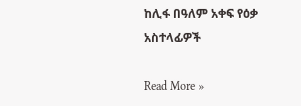ከሊፋ በዓለም አቀፍ የዕቃ አስተላፊዎች

Read More »